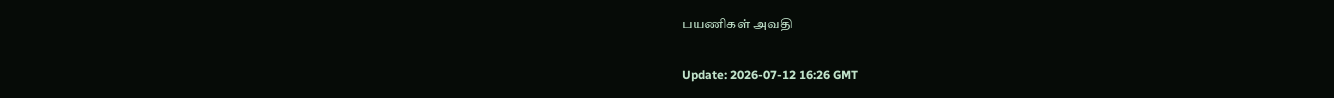பயணிகள் அவதி

Update: 2026-07-12 16:26 GMT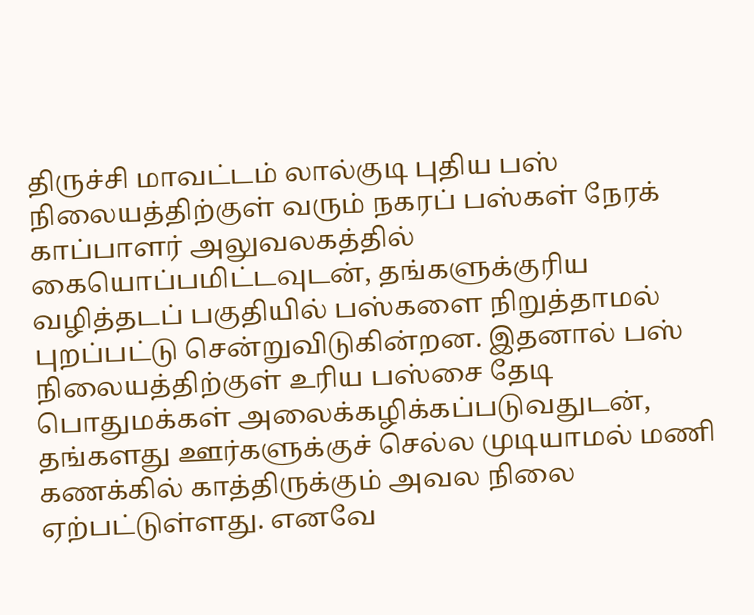திருச்சி மாவட்டம் லால்குடி புதிய பஸ் நிலையத்திற்குள் வரும் நகரப் பஸ்கள் நேரக் காப்பாளர் அலுவலகத்தில் கையொப்பமிட்டவுடன், தங்களுக்குரிய வழித்தடப் பகுதியில் பஸ்களை நிறுத்தாமல் புறப்பட்டு சென்றுவிடுகின்றன. இதனால் பஸ் நிலையத்திற்குள் உரிய பஸ்சை தேடி பொதுமக்கள் அலைக்கழிக்கப்படுவதுடன், தங்களது ஊர்களுக்குச் செல்ல முடியாமல் மணி கணக்கில் காத்திருக்கும் அவல நிலை ஏற்பட்டுள்ளது. எனவே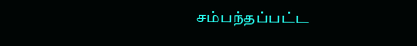சம்பந்தப்பட்ட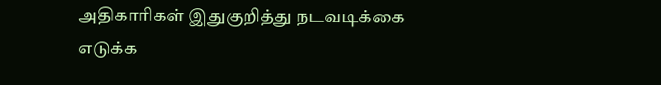அதிகாரிகள் இதுகுறித்து நடவடிக்கை எடுக்க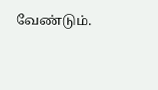வேண்டும்.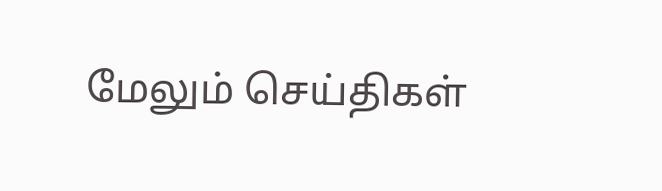மேலும் செய்திகள்